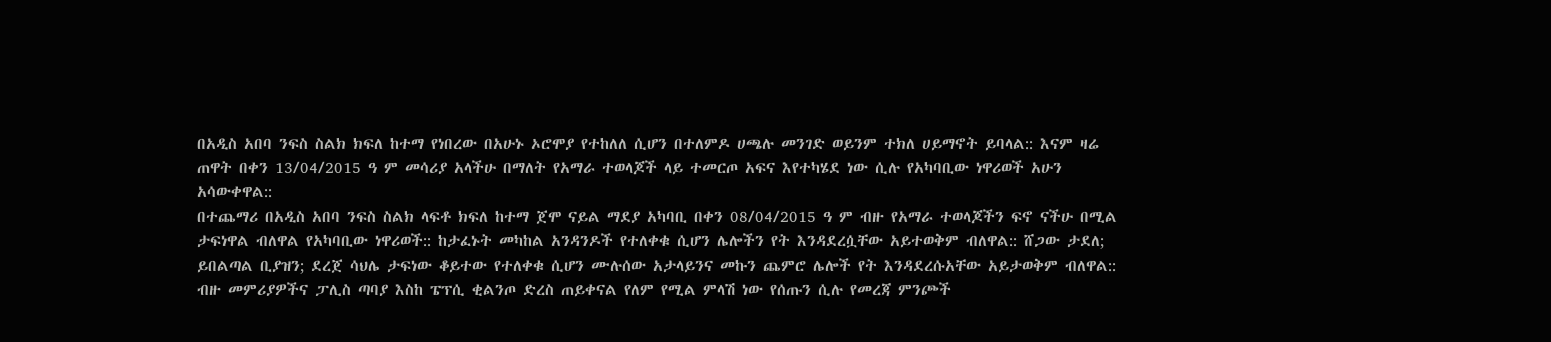በአዲስ አበባ ንፍስ ስልክ ክፍለ ከተማ የነበረው በአሁኑ ኦሮሞያ የተከለለ ሲሆን በተለምዶ ሀጫሉ መንገድ ወይንም ተክለ ሀይማኖት ይባላል:: እናም ዛሬ ጠዋት በቀን 13/04/2015 ዓ ም መሳሪያ አላችሁ በማለት የአማራ ተወላጆች ላይ ተመርጦ አፍና እየተካሄደ ነው ሲሉ የአካባቢው ነዋሪወች አሁን አሳውቀዋል::
በተጨማሪ በአዲስ አበባ ንፍስ ስልክ ላፍቶ ክፍለ ከተማ ጀሞ ናይል ማደያ አካባቢ በቀን 08/04/2015 ዓ ም ብዙ የአማራ ተወላጆችን ፍኖ ናችሁ በሚል ታፍነዋል ብለዋል የአካባቢው ነዋሪወች:: ከታፈኑት መካከል አንዳንዶች የተለቀቁ ሲሆን ሌሎችን የት እንዳደረሷቸው አይተወቅም ብለዋል:: ሸጋው ታደለ; ይበልጣል ቢያዝን; ደረጀ ሳህሌ ታፍነው ቆይተው የተለቀቁ ሲሆን ሙሉሰው አታላይንና መኩን ጨምሮ ሌሎች የት እንዳደረሱአቸው አይታወቅም ብለዋል:: ብዙ መምሪያዎችና ፓሊስ ጣባያ እስከ ፔፕሲ ቂልንጦ ድረስ ጠይቀናል የለም የሚል ምላሽ ነው የሰጡን ሲሉ የመረጃ ምንጮች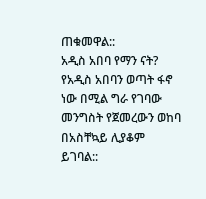ጠቁመዋል::
አዲስ አበባ የማን ናት? የአዲስ አበባን ወጣት ፋኖ ነው በሚል ግራ የገባው መንግስት የጀመረውን ወከባ በአስቸኳይ ሊያቆም ይገባል::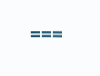===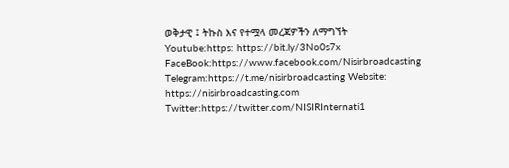ወቅታዊ ፤ ትኩስ እና የተሟላ መረጃዎችን ለማግኘት
Youtube:https: https://bit.ly/3No0s7x
FaceBook:https://www.facebook.com/Nisirbroadcasting
Telegram:https://t.me/nisirbroadcasting Website: https://nisirbroadcasting.com
Twitter:https://twitter.com/NISIRInternati1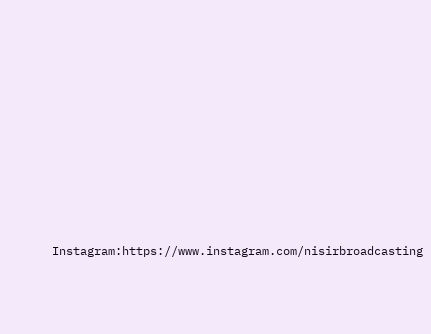Instagram:https://www.instagram.com/nisirbroadcasting